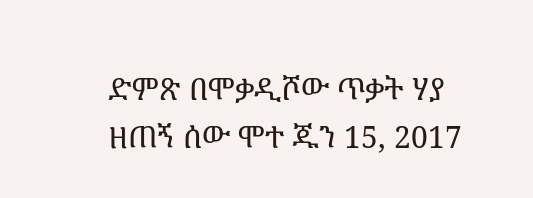ድምጽ በሞቃዲሾው ጥቃት ሃያ ዘጠኝ ሰው ሞተ ጁን 15, 2017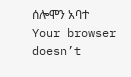ሰሎሞን አባተ Your browser doesn’t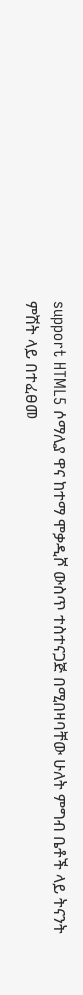support HTML5 ሶማሊያ ዋና ከተማ ሞቃዲሾ ውስጥ ተስተናጋጅ በሚበዛባቸው ሁለት ምግብ ቤቶች ላይ ትናንት ምሽት ላይ በተፈፀመ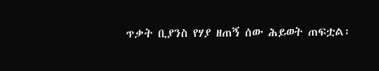ጥቃት ቢያንስ የሃያ ዘጠኝ ሰው ሕይወት ጠፍቷል፡